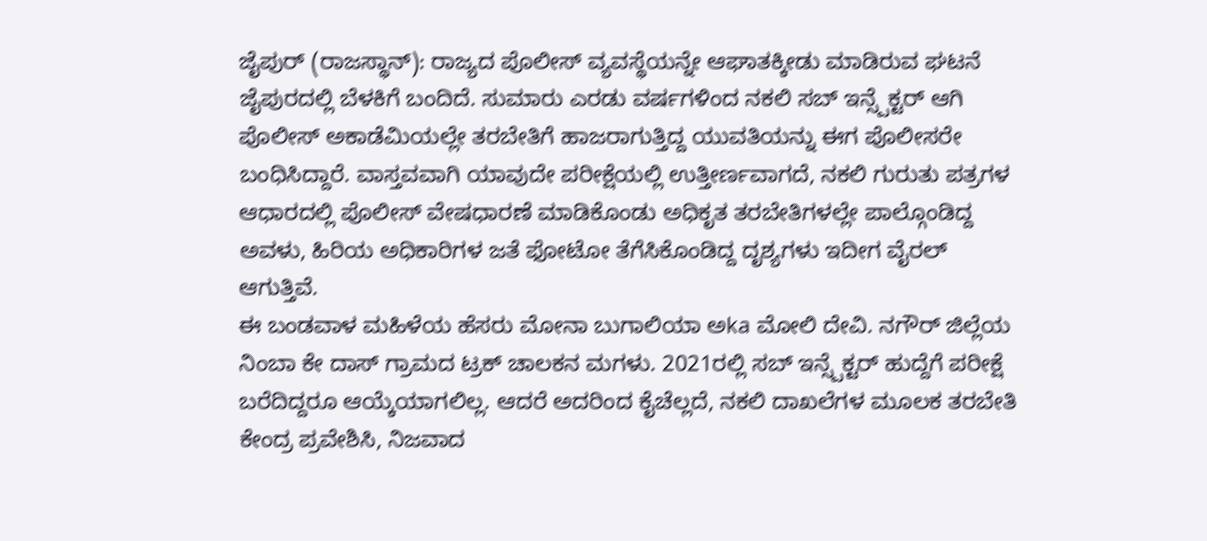ಜೈಪುರ್ (ರಾಜಸ್ಥಾನ್): ರಾಜ್ಯದ ಪೊಲೀಸ್ ವ್ಯವಸ್ಥೆಯನ್ನೇ ಆಘಾತಕ್ಕೀಡು ಮಾಡಿರುವ ಘಟನೆ ಜೈಪುರದಲ್ಲಿ ಬೆಳಕಿಗೆ ಬಂದಿದೆ. ಸುಮಾರು ಎರಡು ವರ್ಷಗಳಿಂದ ನಕಲಿ ಸಬ್ ಇನ್ಸ್ಪೆಕ್ಟರ್ ಆಗಿ ಪೊಲೀಸ್ ಅಕಾಡೆಮಿಯಲ್ಲೇ ತರಬೇತಿಗೆ ಹಾಜರಾಗುತ್ತಿದ್ದ ಯುವತಿಯನ್ನು ಈಗ ಪೊಲೀಸರೇ ಬಂಧಿಸಿದ್ದಾರೆ. ವಾಸ್ತವವಾಗಿ ಯಾವುದೇ ಪರೀಕ್ಷೆಯಲ್ಲಿ ಉತ್ತೀರ್ಣವಾಗದೆ, ನಕಲಿ ಗುರುತು ಪತ್ರಗಳ ಆಧಾರದಲ್ಲಿ ಪೊಲೀಸ್ ವೇಷಧಾರಣೆ ಮಾಡಿಕೊಂಡು ಅಧಿಕೃತ ತರಬೇತಿಗಳಲ್ಲೇ ಪಾಲ್ಗೊಂಡಿದ್ದ ಅವಳು, ಹಿರಿಯ ಅಧಿಕಾರಿಗಳ ಜತೆ ಫೋಟೋ ತೆಗೆಸಿಕೊಂಡಿದ್ದ ದೃಶ್ಯಗಳು ಇದೀಗ ವೈರಲ್ ಆಗುತ್ತಿವೆ.
ಈ ಬಂಡವಾಳ ಮಹಿಳೆಯ ಹೆಸರು ಮೋನಾ ಬುಗಾಲಿಯಾ ಅka ಮೋಲಿ ದೇವಿ. ನಗೌರ್ ಜಿಲ್ಲೆಯ ನಿಂಬಾ ಕೇ ದಾಸ್ ಗ್ರಾಮದ ಟ್ರಕ್ ಚಾಲಕನ ಮಗಳು. 2021ರಲ್ಲಿ ಸಬ್ ಇನ್ಸ್ಪೆಕ್ಟರ್ ಹುದ್ದೆಗೆ ಪರೀಕ್ಷೆ ಬರೆದಿದ್ದರೂ ಆಯ್ಕೆಯಾಗಲಿಲ್ಲ. ಆದರೆ ಅದರಿಂದ ಕೈಚೆಲ್ಲದೆ, ನಕಲಿ ದಾಖಲೆಗಳ ಮೂಲಕ ತರಬೇತಿ ಕೇಂದ್ರ ಪ್ರವೇಶಿಸಿ, ನಿಜವಾದ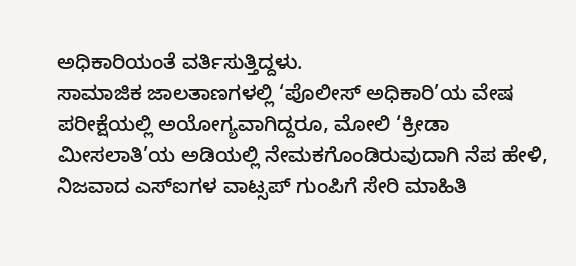ಅಧಿಕಾರಿಯಂತೆ ವರ್ತಿಸುತ್ತಿದ್ದಳು.
ಸಾಮಾಜಿಕ ಜಾಲತಾಣಗಳಲ್ಲಿ ‘ಪೊಲೀಸ್ ಅಧಿಕಾರಿ’ಯ ವೇಷ
ಪರೀಕ್ಷೆಯಲ್ಲಿ ಅಯೋಗ್ಯವಾಗಿದ್ದರೂ, ಮೋಲಿ ‘ಕ್ರೀಡಾ ಮೀಸಲಾತಿ’ಯ ಅಡಿಯಲ್ಲಿ ನೇಮಕಗೊಂಡಿರುವುದಾಗಿ ನೆಪ ಹೇಳಿ, ನಿಜವಾದ ಎಸ್ಐಗಳ ವಾಟ್ಸಪ್ ಗುಂಪಿಗೆ ಸೇರಿ ಮಾಹಿತಿ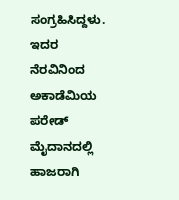ಸಂಗ್ರಹಿಸಿದ್ದಳು. ಇದರ ನೆರವಿನಿಂದ ಅಕಾಡೆಮಿಯ ಪರೇಡ್ ಮೈದಾನದಲ್ಲಿ ಹಾಜರಾಗಿ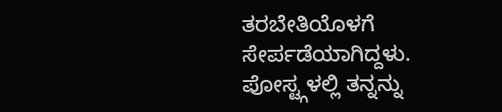ತರಬೇತಿಯೊಳಗೆ ಸೇರ್ಪಡೆಯಾಗಿದ್ದಳು. ಪೋಸ್ಟ್ಗಳಲ್ಲಿ ತನ್ನನ್ನು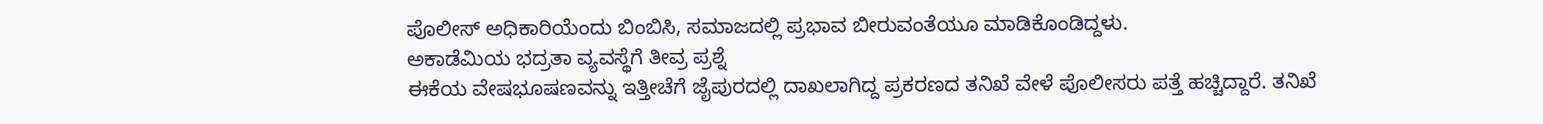ಪೊಲೀಸ್ ಅಧಿಕಾರಿಯೆಂದು ಬಿಂಬಿಸಿ, ಸಮಾಜದಲ್ಲಿ ಪ್ರಭಾವ ಬೀರುವಂತೆಯೂ ಮಾಡಿಕೊಂಡಿದ್ದಳು.
ಅಕಾಡೆಮಿಯ ಭದ್ರತಾ ವ್ಯವಸ್ಥೆಗೆ ತೀವ್ರ ಪ್ರಶ್ನೆ
ಈಕೆಯ ವೇಷಭೂಷಣವನ್ನು ಇತ್ತೀಚೆಗೆ ಜೈಪುರದಲ್ಲಿ ದಾಖಲಾಗಿದ್ದ ಪ್ರಕರಣದ ತನಿಖೆ ವೇಳೆ ಪೊಲೀಸರು ಪತ್ತೆ ಹಚ್ಚಿದ್ದಾರೆ. ತನಿಖೆ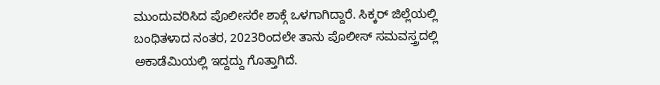ಮುಂದುವರಿಸಿದ ಪೊಲೀಸರೇ ಶಾಕ್ಗೆ ಒಳಗಾಗಿದ್ದಾರೆ. ಸಿಕ್ಕರ್ ಜಿಲ್ಲೆಯಲ್ಲಿ ಬಂಧಿತಳಾದ ನಂತರ, 2023ರಿಂದಲೇ ತಾನು ಪೊಲೀಸ್ ಸಮವಸ್ತ್ರದಲ್ಲಿ ಅಕಾಡೆಮಿಯಲ್ಲಿ ಇದ್ದದ್ದು ಗೊತ್ತಾಗಿದೆ.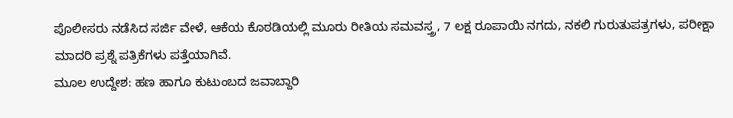ಪೊಲೀಸರು ನಡೆಸಿದ ಸರ್ಜಿ ವೇಳೆ, ಆಕೆಯ ಕೊಠಡಿಯಲ್ಲಿ ಮೂರು ರೀತಿಯ ಸಮವಸ್ತ್ರ, 7 ಲಕ್ಷ ರೂಪಾಯಿ ನಗದು, ನಕಲಿ ಗುರುತುಪತ್ರಗಳು, ಪರೀಕ್ಷಾ ಮಾದರಿ ಪ್ರಶ್ನೆ ಪತ್ರಿಕೆಗಳು ಪತ್ತೆಯಾಗಿವೆ.
ಮೂಲ ಉದ್ದೇಶ: ಹಣ ಹಾಗೂ ಕುಟುಂಬದ ಜವಾಬ್ದಾರಿ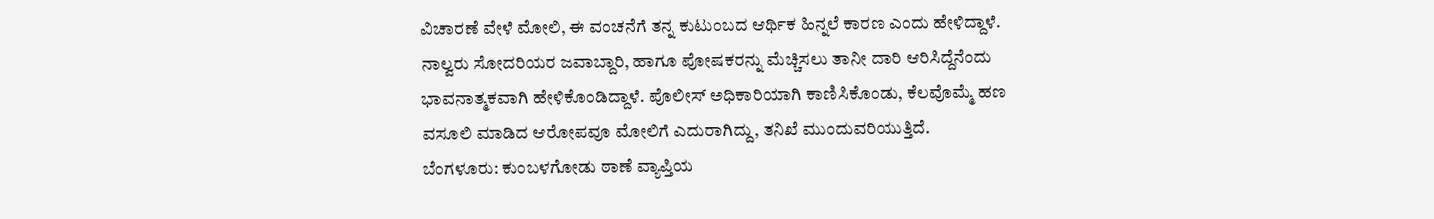ವಿಚಾರಣೆ ವೇಳೆ ಮೋಲಿ, ಈ ವಂಚನೆಗೆ ತನ್ನ ಕುಟುಂಬದ ಆರ್ಥಿಕ ಹಿನ್ನಲೆ ಕಾರಣ ಎಂದು ಹೇಳಿದ್ದಾಳೆ. ನಾಲ್ವರು ಸೋದರಿಯರ ಜವಾಬ್ದಾರಿ, ಹಾಗೂ ಪೋಷಕರನ್ನು ಮೆಚ್ಚಿಸಲು ತಾನೀ ದಾರಿ ಆರಿಸಿದ್ದೆನೆಂದು ಭಾವನಾತ್ಮಕವಾಗಿ ಹೇಳಿಕೊಂಡಿದ್ದಾಳೆ. ಪೊಲೀಸ್ ಅಧಿಕಾರಿಯಾಗಿ ಕಾಣಿಸಿಕೊಂಡು, ಕೆಲವೊಮ್ಮೆ ಹಣ ವಸೂಲಿ ಮಾಡಿದ ಆರೋಪವೂ ಮೋಲಿಗೆ ಎದುರಾಗಿದ್ದು, ತನಿಖೆ ಮುಂದುವರಿಯುತ್ತಿದೆ.
ಬೆಂಗಳೂರು: ಕುಂಬಳಗೋಡು ಠಾಣೆ ವ್ಯಾಪ್ತಿಯ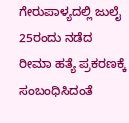ಗೇರುಪಾಳ್ಯದಲ್ಲಿ ಜುಲೈ 25ರಂದು ನಡೆದ ರೀಮಾ ಹತ್ಯೆ ಪ್ರಕರಣಕ್ಕೆ ಸಂಬಂಧಿಸಿದಂತೆ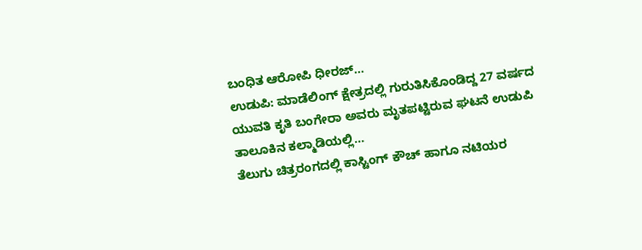ಬಂಧಿತ ಆರೋಪಿ ಧೀರಜ್…
ಉಡುಪಿ: ಮಾಡೆಲಿಂಗ್ ಕ್ಷೇತ್ರದಲ್ಲಿ ಗುರುತಿಸಿಕೊಂಡಿದ್ದ 27 ವರ್ಷದ ಯುವತಿ ಕೃತಿ ಬಂಗೇರಾ ಅವರು ಮೃತಪಟ್ಟಿರುವ ಘಟನೆ ಉಡುಪಿ ತಾಲೂಕಿನ ಕಲ್ಮಾಡಿಯಲ್ಲಿ…
ತೆಲುಗು ಚಿತ್ರರಂಗದಲ್ಲಿ ಕಾಸ್ಟಿಂಗ್ ಕೌಚ್ ಹಾಗೂ ನಟಿಯರ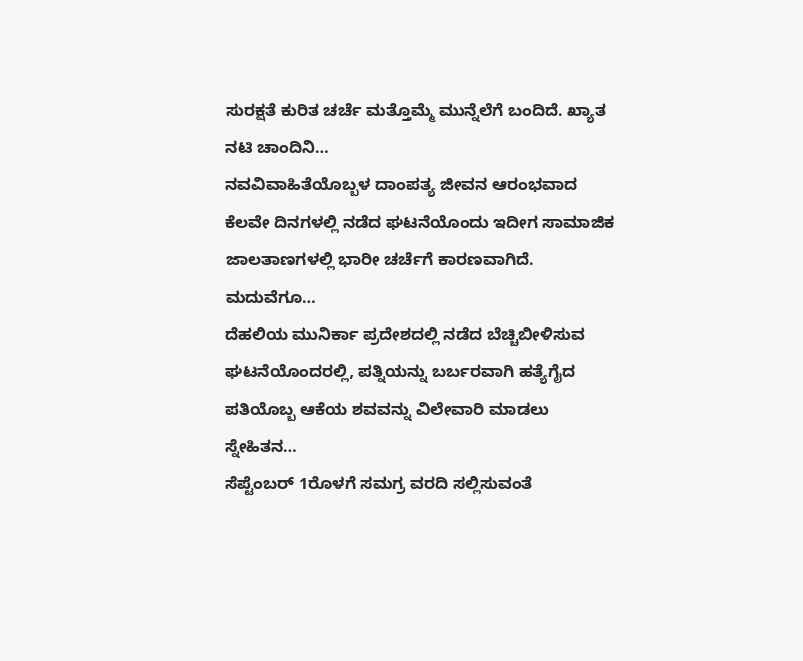ಸುರಕ್ಷತೆ ಕುರಿತ ಚರ್ಚೆ ಮತ್ತೊಮ್ಮೆ ಮುನ್ನೆಲೆಗೆ ಬಂದಿದೆ. ಖ್ಯಾತ ನಟಿ ಚಾಂದಿನಿ…
ನವವಿವಾಹಿತೆಯೊಬ್ಬಳ ದಾಂಪತ್ಯ ಜೀವನ ಆರಂಭವಾದ ಕೆಲವೇ ದಿನಗಳಲ್ಲಿ ನಡೆದ ಘಟನೆಯೊಂದು ಇದೀಗ ಸಾಮಾಜಿಕ ಜಾಲತಾಣಗಳಲ್ಲಿ ಭಾರೀ ಚರ್ಚೆಗೆ ಕಾರಣವಾಗಿದೆ. ಮದುವೆಗೂ…
ದೆಹಲಿಯ ಮುನಿರ್ಕಾ ಪ್ರದೇಶದಲ್ಲಿ ನಡೆದ ಬೆಚ್ಚಿಬೀಳಿಸುವ ಘಟನೆಯೊಂದರಲ್ಲಿ, ಪತ್ನಿಯನ್ನು ಬರ್ಬರವಾಗಿ ಹತ್ಯೆಗೈದ ಪತಿಯೊಬ್ಬ ಆಕೆಯ ಶವವನ್ನು ವಿಲೇವಾರಿ ಮಾಡಲು ಸ್ನೇಹಿತನ…
ಸೆಪ್ಟೆಂಬರ್ 1ರೊಳಗೆ ಸಮಗ್ರ ವರದಿ ಸಲ್ಲಿಸುವಂತೆ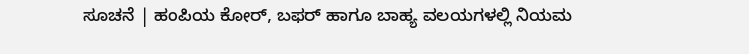ಸೂಚನೆ | ಹಂಪಿಯ ಕೋರ್, ಬಫರ್ ಹಾಗೂ ಬಾಹ್ಯ ವಲಯಗಳಲ್ಲಿ ನಿಯಮ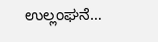ಉಲ್ಲಂಘನೆ…